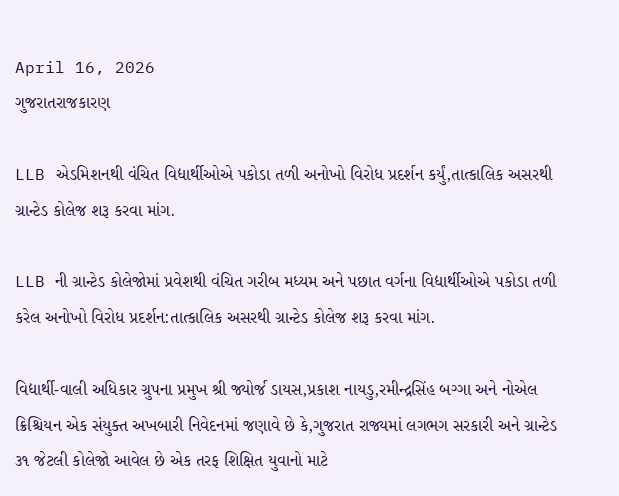April 16, 2026
ગુજરાતરાજકારણ

LLB એડમિશનથી વંચિત વિદ્યાર્થીઓએ પકોડા તળી અનોખો વિરોધ પ્રદર્શન કર્યું,તાત્કાલિક અસરથી ગ્રાન્ટેડ કોલેજ શરૂ કરવા માંગ.

LLB ની ગ્રાન્ટેડ કોલેજોમાં પ્રવેશથી વંચિત ગરીબ મધ્યમ અને પછાત વર્ગના વિદ્યાર્થીઓએ પકોડા તળી કરેલ અનોખો વિરોધ પ્રદર્શન:તાત્કાલિક અસરથી ગ્રાન્ટેડ કોલેજ શરૂ કરવા માંગ.

વિદ્યાર્થી-વાલી અધિકાર ગ્રુપના પ્રમુખ શ્રી જ્યોર્જ ડાયસ,પ્રકાશ નાયડુ,રમીન્દ્રસિંહ બગ્ગા અને નોએલ ક્રિશ્ચિયન એક સંયુક્ત અખબારી નિવેદનમાં જણાવે છે કે,ગુજરાત રાજ્યમાં લગભગ સરકારી અને ગ્રાન્ટેડ ૩૧ જેટલી કોલેજો આવેલ છે એક તરફ શિક્ષિત યુવાનો માટે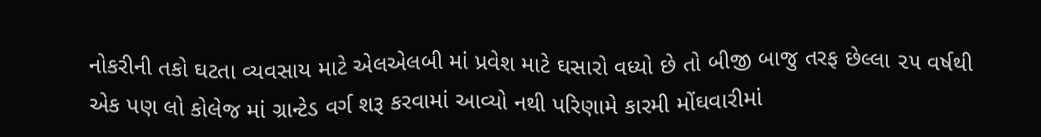નોકરીની તકો ઘટતા વ્યવસાય માટે એલએલબી માં પ્રવેશ માટે ઘસારો વધ્યો છે તો બીજી બાજુ તરફ છેલ્લા ૨૫ વર્ષથી એક પણ લો કોલેજ માં ગ્રાન્ટેડ વર્ગ શરૂ કરવામાં આવ્યો નથી પરિણામે કારમી મોંઘવારીમાં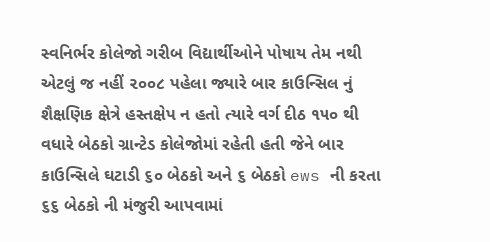સ્વનિર્ભર કોલેજો ગરીબ વિદ્યાર્થીઓને પોષાય તેમ નથી એટલું જ નહીં ૨૦૦૮ પહેલા જ્યારે બાર કાઉન્સિલ નું શૈક્ષણિક ક્ષેત્રે હસ્તક્ષેપ ન હતો ત્યારે વર્ગ દીઠ ૧૫૦ થી વધારે બેઠકો ગ્રાન્ટેડ કોલેજોમાં રહેતી હતી જેને બાર કાઉન્સિલે ઘટાડી ૬૦ બેઠકો અને ૬ બેઠકો ews ની કરતા ૬૬ બેઠકો ની મંજુરી આપવામાં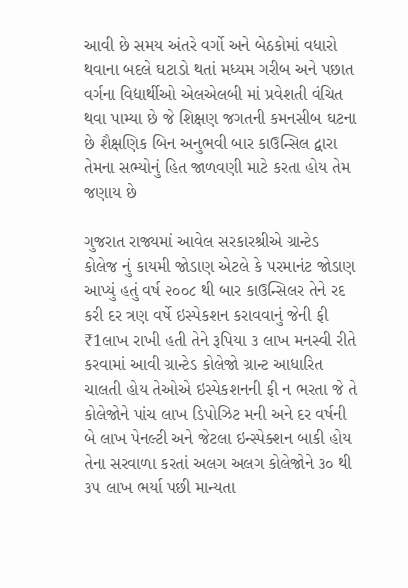આવી છે સમય અંતરે વર્ગો અને બેઠકોમાં વધારો થવાના બદલે ઘટાડો થતાં મધ્યમ ગરીબ અને પછાત વર્ગના વિદ્યાર્થીઓ એલએલબી માં પ્રવેશતી વંચિત થવા પામ્યા છે જે શિક્ષણ જગતની કમનસીબ ઘટના છે શૈક્ષણિક બિન અનુભવી બાર કાઉન્સિલ દ્વારા તેમના સભ્યોનું હિત જાળવણી માટે કરતા હોય તેમ જણાય છે

ગુજરાત રાજ્યમાં આવેલ સરકારશ્રીએ ગ્રાન્ટેડ કોલેજ નું કાયમી જોડાણ એટલે કે પરમાનંટ જોડાણ આપ્યું હતું વર્ષ ૨૦૦૮ થી બાર કાઉન્સિલર તેને રદ કરી દર ત્રણ વર્ષે ઇસ્પેકશન કરાવવાનું જેની ફી ₹1લાખ રાખી હતી તેને રૂપિયા ૩ લાખ મનસ્વી રીતે કરવામાં આવી ગ્રાન્ટેડ કોલેજો ગ્રાન્ટ આધારિત ચાલતી હોય તેઓએ ઇસ્પેકશનની ફી ન ભરતા જે તે કોલેજોને પાંચ લાખ ડિપોઝિટ મની અને દર વર્ષની બે લાખ પેનલ્ટી અને જેટલા ઇન્સ્પેક્શન બાકી હોય તેના સરવાળા કરતાં અલગ અલગ કોલેજોને ૩૦ થી ૩૫ લાખ ભર્યા પછી માન્યતા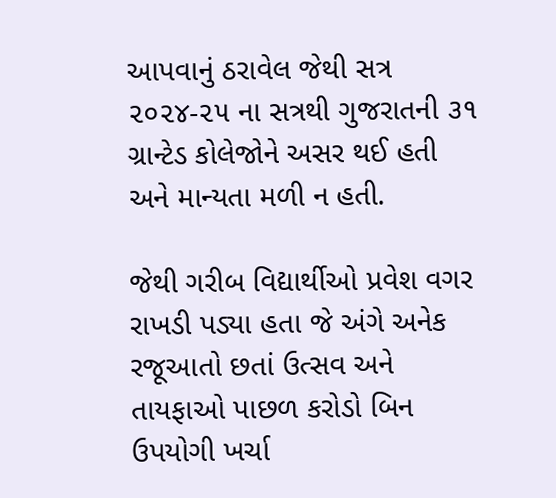આપવાનું ઠરાવેલ જેથી સત્ર ૨૦૨૪-૨૫ ના સત્રથી ગુજરાતની ૩૧ ગ્રાન્ટેડ કોલેજોને અસર થઈ હતી અને માન્યતા મળી ન હતી.

જેથી ગરીબ વિદ્યાર્થીઓ પ્રવેશ વગર રાખડી પડ્યા હતા જે અંગે અનેક રજૂઆતો છતાં ઉત્સવ અને તાયફાઓ પાછળ કરોડો બિન ઉપયોગી ખર્ચા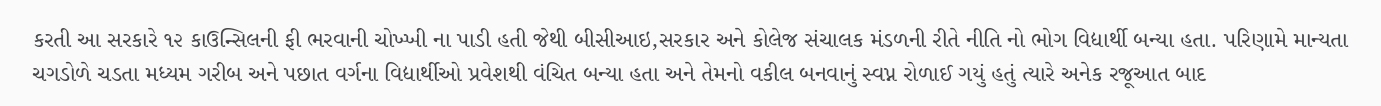કરતી આ સરકારે ૧૨ કાઉન્સિલની ફી ભરવાની ચોખ્ખી ના પાડી હતી જેથી બીસીઆઇ,સરકાર અને કોલેજ સંચાલક મંડળની રીતે નીતિ નો ભોગ વિદ્યાર્થી બન્યા હતા. પરિણામે માન્યતા ચગડોળે ચડતા મધ્યમ ગરીબ અને પછાત વર્ગના વિદ્યાર્થીઓ પ્રવેશથી વંચિત બન્યા હતા અને તેમનો વકીલ બનવાનું સ્વપ્ન રોળાઈ ગયું હતું ત્યારે અનેક રજૂઆત બાદ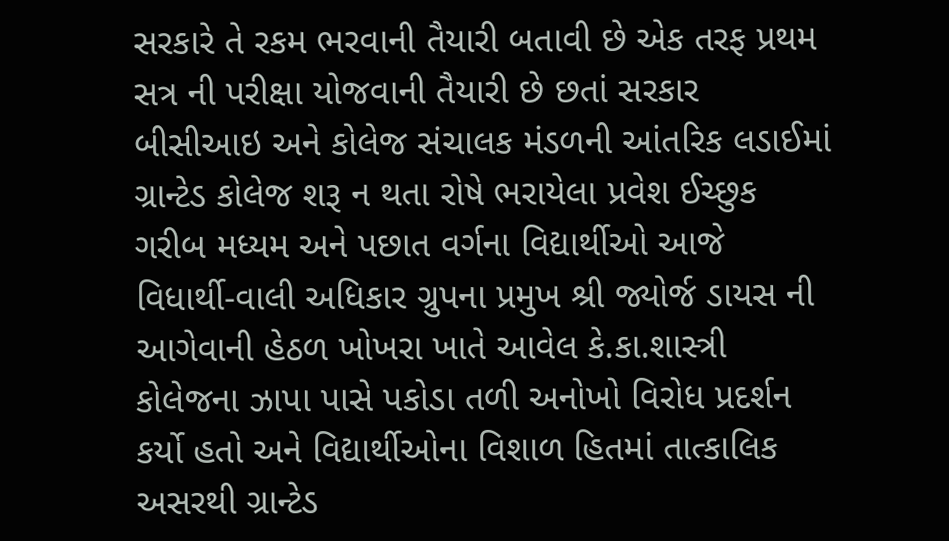સરકારે તે રકમ ભરવાની તૈયારી બતાવી છે એક તરફ પ્રથમ સત્ર ની પરીક્ષા યોજવાની તૈયારી છે છતાં સરકાર બીસીઆઇ અને કોલેજ સંચાલક મંડળની આંતરિક લડાઈમાં ગ્રાન્ટેડ કોલેજ શરૂ ન થતા રોષે ભરાયેલા પ્રવેશ ઈચ્છુક ગરીબ મધ્યમ અને પછાત વર્ગના વિદ્યાર્થીઓ આજે વિધાર્થી-વાલી અધિકાર ગ્રુપના પ્રમુખ શ્રી જ્યોર્જ ડાયસ ની આગેવાની હેઠળ ખોખરા ખાતે આવેલ કે.કા.શાસ્ત્રી કોલેજના ઝાપા પાસે પકોડા તળી અનોખો વિરોધ પ્રદર્શન કર્યો હતો અને વિદ્યાર્થીઓના વિશાળ હિતમાં તાત્કાલિક અસરથી ગ્રાન્ટેડ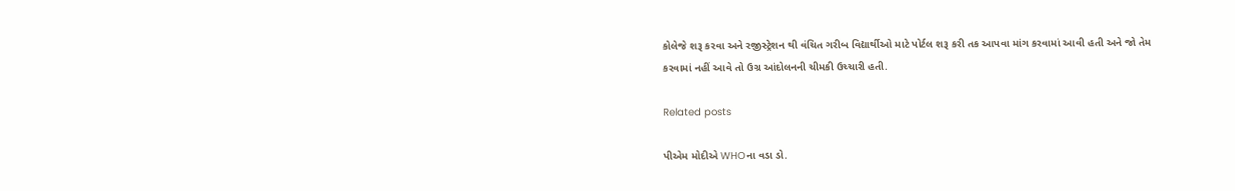કોલેજે શરૂ કરવા અને રજીસ્ટ્રેશન થી વંચિત ગરીબ વિદ્યાર્થીઓ માટે પોર્ટલ શરૂ કરી તક આપવા માંગ કરવામાં આવી હતી અને જો તેમ કરવામાં નહીં આવે તો ઉગ્ર આંદોલનની ચીમકી ઉચ્ચારી હતી.

Related posts

પીએમ મોદીએ WHOના વડા ડો.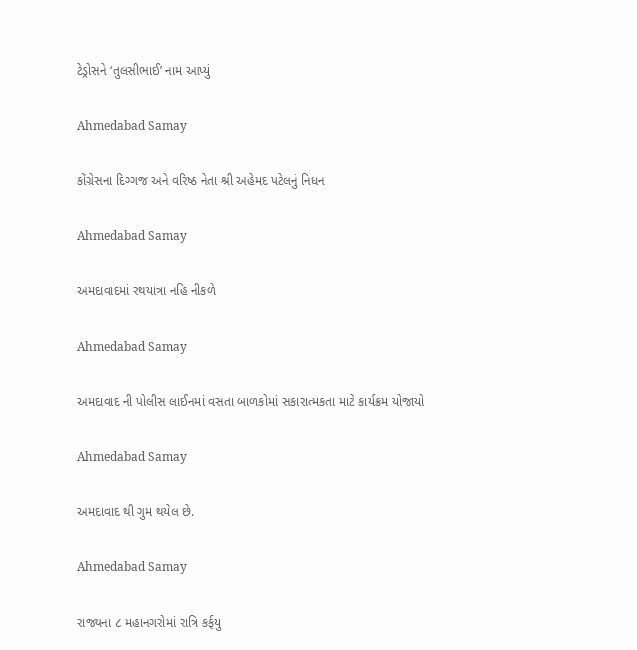ટેડ્રોસને ‘તુલસીભાઈ’ નામ આપ્યું

Ahmedabad Samay

કોંગ્રેસના દિગ્ગજ અને વરિષ્ઠ નેતા શ્રી અહેમદ પટેલનું નિધન

Ahmedabad Samay

અમદાવાદમાં રથયાત્રા નહિ નીકળે

Ahmedabad Samay

અમદાવાદ ની પોલીસ લાઈનમાં વસતા બાળકોમાં સકારાત્મકતા માટે કાર્યક્રમ યોજાયો

Ahmedabad Samay

અમદાવાદ થી ગુમ થયેલ છે.

Ahmedabad Samay

રાજ્યના ૮ મહાનગરોમાં રાત્રિ કર્ફયુ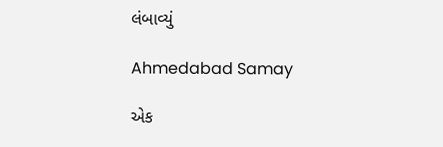લંબાવ્યું

Ahmedabad Samay

એક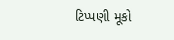ટિપ્પણી મૂકો